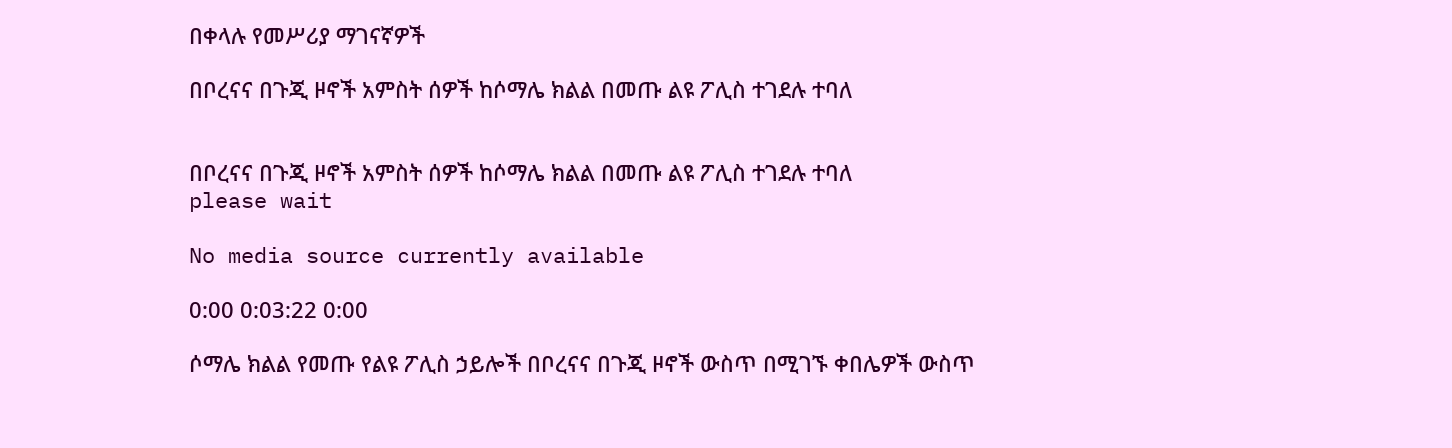በቀላሉ የመሥሪያ ማገናኛዎች

በቦረናና በጉጂ ዞኖች አምስት ሰዎች ከሶማሌ ክልል በመጡ ልዩ ፖሊስ ተገደሉ ተባለ


በቦረናና በጉጂ ዞኖች አምስት ሰዎች ከሶማሌ ክልል በመጡ ልዩ ፖሊስ ተገደሉ ተባለ
please wait

No media source currently available

0:00 0:03:22 0:00

ሶማሌ ክልል የመጡ የልዩ ፖሊስ ኃይሎች በቦረናና በጉጂ ዞኖች ውስጥ በሚገኙ ቀበሌዎች ውስጥ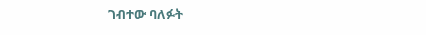ገብተው ባለፉት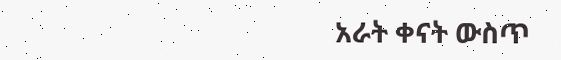አራት ቀናት ውስጥ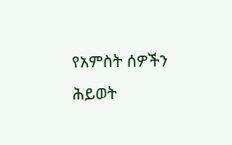የአምስት ሰዎችን ሕይወት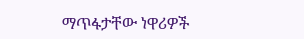ማጥፋታቸው ነዋሪዎች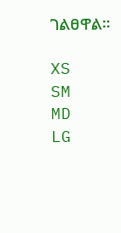ገልፀዋል።

XS
SM
MD
LG